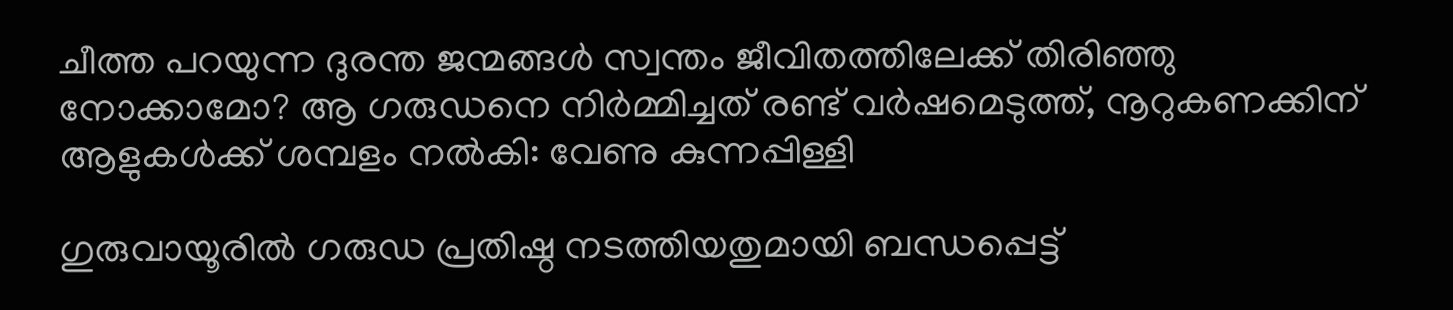ചീത്ത പറയുന്ന ദുരന്ത ജന്മങ്ങള്‍ സ്വന്തം ജീവിതത്തിലേക്ക് തിരിഞ്ഞു നോക്കാമോ? ആ ഗരുഡനെ നിര്‍മ്മിച്ചത് രണ്ട് വര്‍ഷമെടുത്ത്, നൂറുകണക്കിന് ആളുകള്‍ക്ക് ശമ്പളം നല്‍കി: വേണു കുന്നപ്പിള്ളി

ഗുരുവായൂരില്‍ ഗരുഡ പ്രതിഷ്ഠ നടത്തിയതുമായി ബന്ധപ്പെട്ട്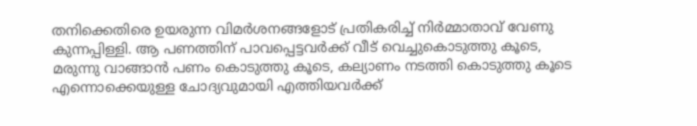തനിക്കെതിരെ ഉയരുന്ന വിമര്‍ശനങ്ങളോട് പ്രതികരിച്ച് നിര്‍മ്മാതാവ് വേണു കുന്നപ്പിള്ളി. ആ പണത്തിന് പാവപ്പെട്ടവര്‍ക്ക് വീട് വെച്ചുകൊടുത്തു കൂടെ, മരുന്നു വാങ്ങാന്‍ പണം കൊടുത്തു കൂടെ, കല്യാണം നടത്തി കൊടുത്തു കൂടെ എന്നൊക്കെയുള്ള ചോദ്യവുമായി എത്തിയവര്‍ക്ക്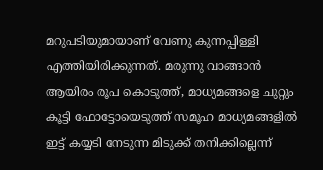മറുപടിയുമായാണ് വേണു കുന്നപ്പിള്ളി എത്തിയിരിക്കുന്നത്. മരുന്നു വാങ്ങാന്‍ ആയിരം രൂപ കൊടുത്ത്, മാധ്യമങ്ങളെ ചുറ്റും കൂട്ടി ഫോട്ടോയെടുത്ത് സമൂഹ മാധ്യമങ്ങളില്‍ ഇട്ട് കയ്യടി നേടുന്ന മിടുക്ക് തനിക്കില്ലെന്ന്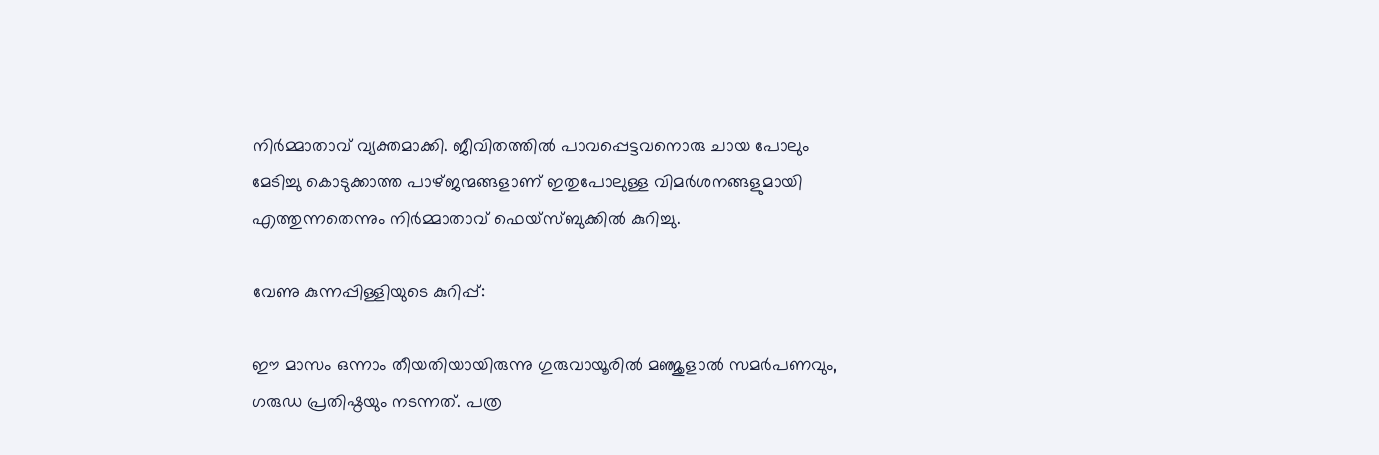നിര്‍മ്മാതാവ് വ്യക്തമാക്കി. ജീവിതത്തില്‍ പാവപ്പെട്ടവനൊരു ചായ പോലും മേടിച്ചു കൊടുക്കാത്ത പാഴ്ജന്മങ്ങളാണ് ഇതുപോലുള്ള വിമര്‍ശനങ്ങളുമായി എത്തുന്നതെന്നും നിര്‍മ്മാതാവ് ഫെയ്‌സ്ബുക്കില്‍ കുറിച്ചു.

വേണു കുന്നപ്പിള്ളിയുടെ കുറിപ്പ്:

ഈ മാസം ഒന്നാം തീയതിയായിരുന്നു ഗുരുവായൂരില്‍ മഞ്ജുളാല്‍ സമര്‍പണവും, ഗരുഡ പ്രതിഷ്ഠയും നടന്നത്. പത്ര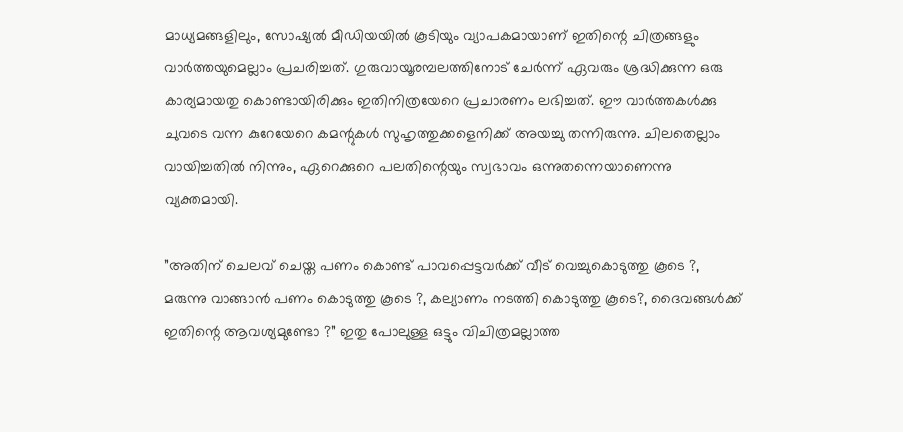മാധ്യമങ്ങളിലും, സോഷ്യല്‍ മീഡിയയില്‍ കൂടിയും വ്യാപകമായാണ് ഇതിന്റെ ചിത്രങ്ങളും വാര്‍ത്തയുമെല്ലാം പ്രചരിച്ചത്. ഗുരുവായൂരമ്പലത്തിനോട് ചേര്‍ന്ന് ഏവരും ശ്രദ്ധിക്കുന്ന ഒരു കാര്യമായതു കൊണ്ടായിരിക്കും ഇതിനിത്രയേറെ പ്രചാരണം ലഭിച്ചത്. ഈ വാര്‍ത്തകള്‍ക്കു ചുവടെ വന്ന കുറേയേറെ കമന്റുകള്‍ സുഹൃത്തുക്കളെനിക്ക് അയച്ചു തന്നിരുന്നു. ചിലതെല്ലാം വായിച്ചതില്‍ നിന്നും, ഏറെക്കുറെ പലതിന്റെയും സ്വഭാവം ഒന്നുതന്നെയാണെന്നു വ്യക്തമായി.

”അതിന് ചെലവ് ചെയ്ത പണം കൊണ്ട് പാവപ്പെട്ടവര്‍ക്ക് വീട് വെച്ചുകൊടുത്തു കൂടെ ?, മരുന്നു വാങ്ങാന്‍ പണം കൊടുത്തു കൂടെ ?, കല്യാണം നടത്തി കൊടുത്തു കൂടെ?, ദൈവങ്ങള്‍ക്ക് ഇതിന്റെ ആവശ്യമുണ്ടോ ?” ഇതു പോലുള്ള ഒട്ടും വിചിത്രമല്ലാത്ത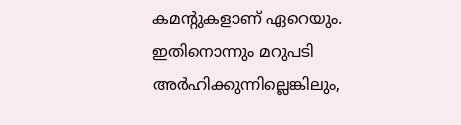കമന്റുകളാണ് ഏറെയും. ഇതിനൊന്നും മറുപടി അര്‍ഹിക്കുന്നില്ലെങ്കിലും,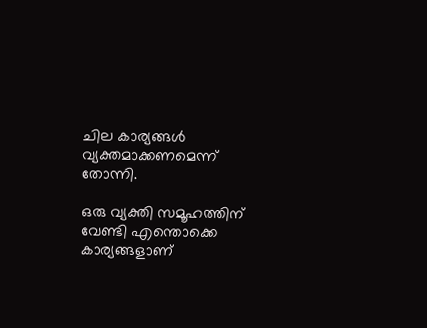ചില കാര്യങ്ങള്‍ വ്യക്തമാക്കണമെന്ന് തോന്നി.

ഒരു വ്യക്തി സമൂഹത്തിന് വേണ്ടി എന്തൊക്കെ കാര്യങ്ങളാണ്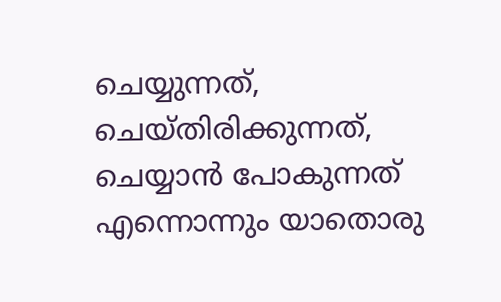ചെയ്യുന്നത്, ചെയ്തിരിക്കുന്നത്, ചെയ്യാന്‍ പോകുന്നത് എന്നൊന്നും യാതൊരു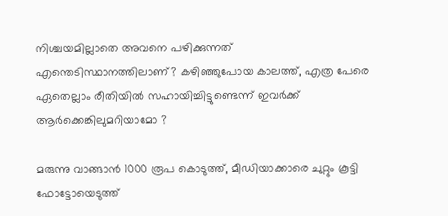നിശ്ചയമില്ലാതെ അവനെ പഴിക്കുന്നത് എന്തെടിസ്ഥാനത്തിലാണ്? കഴിഞ്ഞുപോയ കാലത്ത്, എത്ര പേരെ ഏതെല്ലാം രീതിയില്‍ സഹായിച്ചിട്ടുണ്ടെന്ന് ഇവര്‍ക്ക് ആര്‍ക്കെങ്കിലുമറിയാമോ ?

മരുന്നു വാങ്ങാന്‍ 1000 രൂപ കൊടുത്ത്, മീഡിയാക്കാരെ ചുറ്റും കൂട്ടി ഫോട്ടോയെടുത്ത്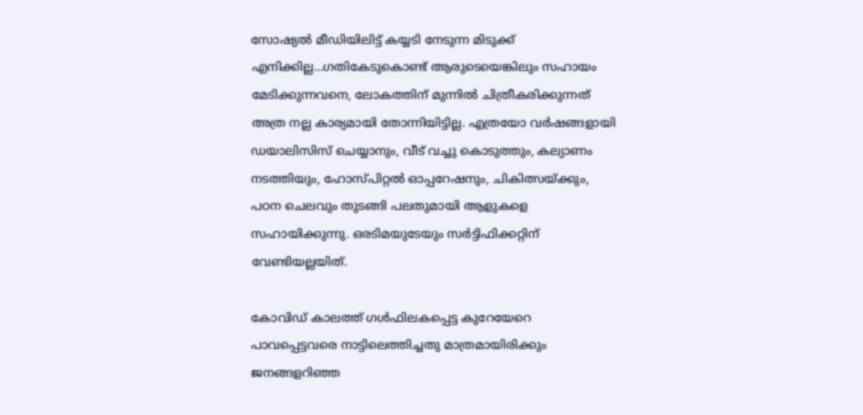സോഷ്യല്‍ മീഡിയിലിട്ട് കയ്യടി നേടുന്ന മിടുക്ക് എനിക്കില്ല…ഗതികേടുകൊണ്ട് ആരുടെയെങ്കിലും സഹായം മേടിക്കുന്നവനെ, ലോകത്തിന് മുന്നില്‍ ചിത്രീകരിക്കുന്നത് അത്ര നല്ല കാര്യമായി തോന്നിയിട്ടില്ല. എത്രയോ വര്‍ഷങ്ങളായി ഡയാലിസിസ് ചെയ്യാനും, വീട് വച്ചു കൊടുത്തും, കല്യാണം നടത്തിയും, ഹോസ്പിറ്റല്‍ ഓപ്പറേഷനും, ചികിത്സയ്ക്കും, പഠന ചെലവും തുടങ്ങി പലതുമായി ആളുകളെ സഹായിക്കുന്നു. ഒരടിമയുടേയും സര്‍ട്ടിഫിക്കറ്റിന് വേണ്ടിയല്ലയിത്.

കോവിഡ് കാലത്ത് ഗള്‍ഫിലകപ്പെട്ട കുറേയേറെ പാവപ്പെട്ടവരെ നാട്ടിലെത്തിച്ചതു മാത്രമായിരിക്കും ജനങ്ങളറിഞ്ഞ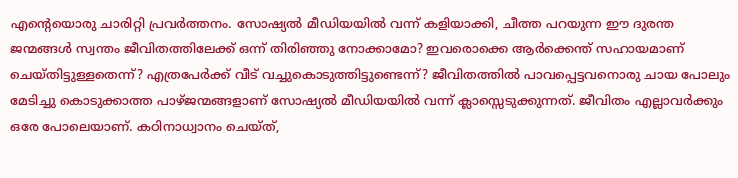എന്റെയൊരു ചാരിറ്റി പ്രവര്‍ത്തനം. സോഷ്യല്‍ മീഡിയയില്‍ വന്ന് കളിയാക്കി, ചീത്ത പറയുന്ന ഈ ദുരന്ത ജന്മങ്ങള്‍ സ്വന്തം ജീവിതത്തിലേക്ക് ഒന്ന് തിരിഞ്ഞു നോക്കാമോ? ഇവരൊക്കെ ആര്‍ക്കെന്ത് സഹായമാണ് ചെയ്തിട്ടുള്ളതെന്ന്? എത്രപേര്‍ക്ക് വീട് വച്ചുകൊടുത്തിട്ടുണ്ടെന്ന്? ജീവിതത്തില്‍ പാവപ്പെട്ടവനൊരു ചായ പോലും മേടിച്ചു കൊടുക്കാത്ത പാഴ്ജന്മങ്ങളാണ് സോഷ്യല്‍ മീഡിയയില്‍ വന്ന് ക്ലാസ്സെടുക്കുന്നത്. ജീവിതം എല്ലാവര്‍ക്കും ഒരേ പോലെയാണ്. കഠിനാധ്വാനം ചെയ്ത്,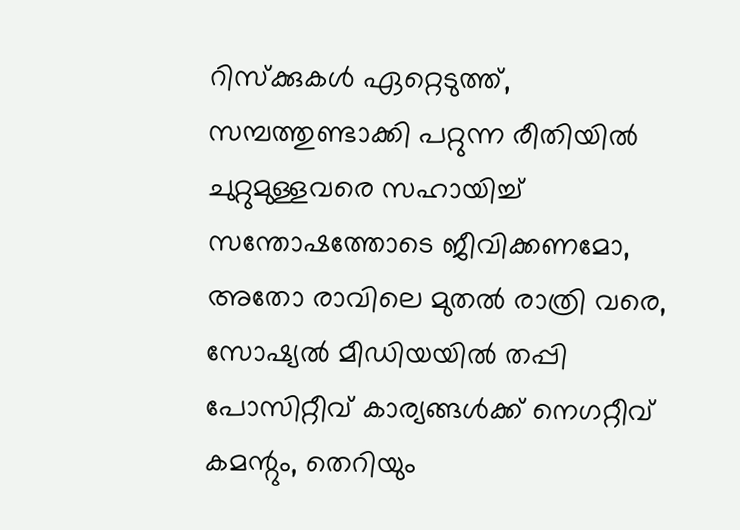റിസ്‌ക്കുകള്‍ ഏറ്റെടുത്ത്, സമ്പത്തുണ്ടാക്കി പറ്റുന്ന രീതിയില്‍ ചുറ്റുമുള്ളവരെ സഹായിച്ച് സന്തോഷത്തോടെ ജീവിക്കണമോ, അതോ രാവിലെ മുതല്‍ രാത്രി വരെ, സോഷ്യല്‍ മീഡിയയില്‍ തപ്പി പോസിറ്റീവ് കാര്യങ്ങള്‍ക്ക് നെഗറ്റീവ് കമന്റും, തെറിയും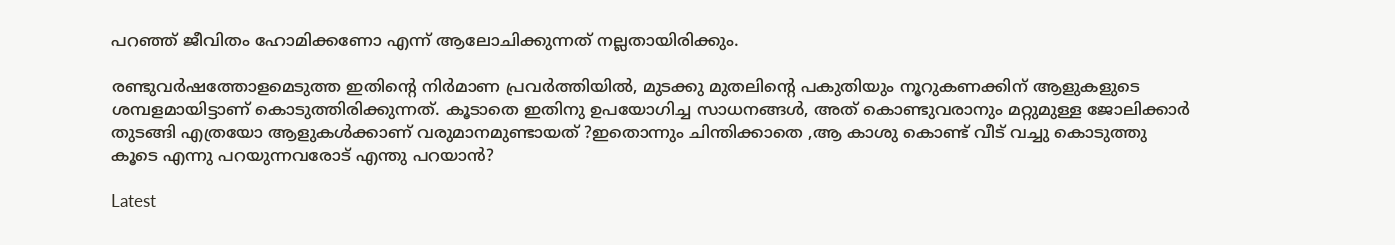പറഞ്ഞ് ജീവിതം ഹോമിക്കണോ എന്ന് ആലോചിക്കുന്നത് നല്ലതായിരിക്കും.

രണ്ടുവര്‍ഷത്തോളമെടുത്ത ഇതിന്റെ നിര്‍മാണ പ്രവര്‍ത്തിയില്‍, മുടക്കു മുതലിന്റെ പകുതിയും നൂറുകണക്കിന് ആളുകളുടെ ശമ്പളമായിട്ടാണ് കൊടുത്തിരിക്കുന്നത്. കൂടാതെ ഇതിനു ഉപയോഗിച്ച സാധനങ്ങള്‍, അത് കൊണ്ടുവരാനും മറ്റുമുള്ള ജോലിക്കാര്‍ തുടങ്ങി എത്രയോ ആളുകള്‍ക്കാണ് വരുമാനമുണ്ടായത് ?ഇതൊന്നും ചിന്തിക്കാതെ ,ആ കാശു കൊണ്ട് വീട് വച്ചു കൊടുത്തു കൂടെ എന്നു പറയുന്നവരോട് എന്തു പറയാന്‍?

Latest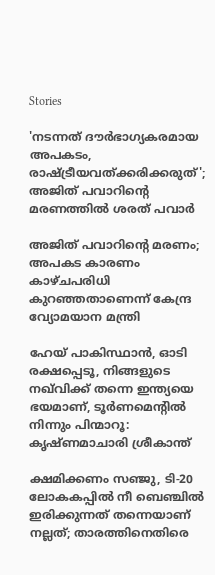Stories

'നടന്നത് ദൗര്‍ഭാഗ്യകരമായ അപകടം, രാഷ്ട്രീയവത്ക്കരിക്കരുത്'; അജിത് പവാറിന്റെ മരണത്തില്‍ ശരത് പവാർ

അജിത് പവാറിന്റെ മരണം; അപകട കാരണം കാഴ്ചപരിധി കുറഞ്ഞതാണെന്ന് കേന്ദ്ര വ്യോമയാന മന്ത്രി

ഹേയ് പാകിസ്ഥാൻ, ഓടി രക്ഷപ്പെടൂ, നിങ്ങളുടെ നഖ്‌വിക്ക് തന്നെ ഇന്ത്യയെ ഭയമാണ്, ടൂർണമെന്റിൽ നിന്നും പിന്മാറൂ: കൃഷ്ണമാചാരി ശ്രീകാന്ത്

ക്ഷമിക്കണം സഞ്ജു, ടി-20 ലോകകപ്പിൽ നീ ബെഞ്ചിൽ ഇരിക്കുന്നത് തന്നെയാണ് നല്ലത്; താരത്തിനെതിരെ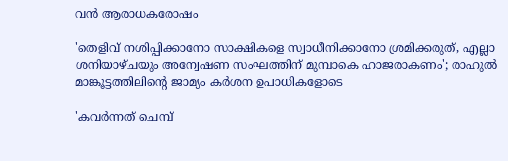വൻ ആരാധകരോഷം

'തെളിവ് നശിപ്പിക്കാനോ സാക്ഷികളെ സ്വാധീനിക്കാനോ ശ്രമിക്കരുത്, എല്ലാ ശനിയാഴ്ചയും അന്വേഷണ സംഘത്തിന് മുമ്പാകെ ഹാജരാകണം'; രാഹുൽ മാങ്കൂട്ടത്തിലിന്റെ ജാമ്യം കർശന ഉപാധികളോടെ

'കവർന്നത് ചെമ്പ്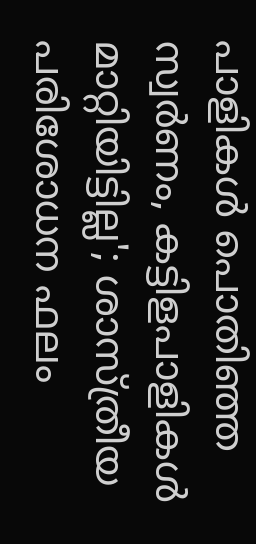പാളികൾ പൊതിഞ്ഞ സ്വർണം, കട്ടിളപാളികൾ മാറ്റിയിട്ടില്ല'; ശാസ്ത്രീയ പരിശോധന ഫലം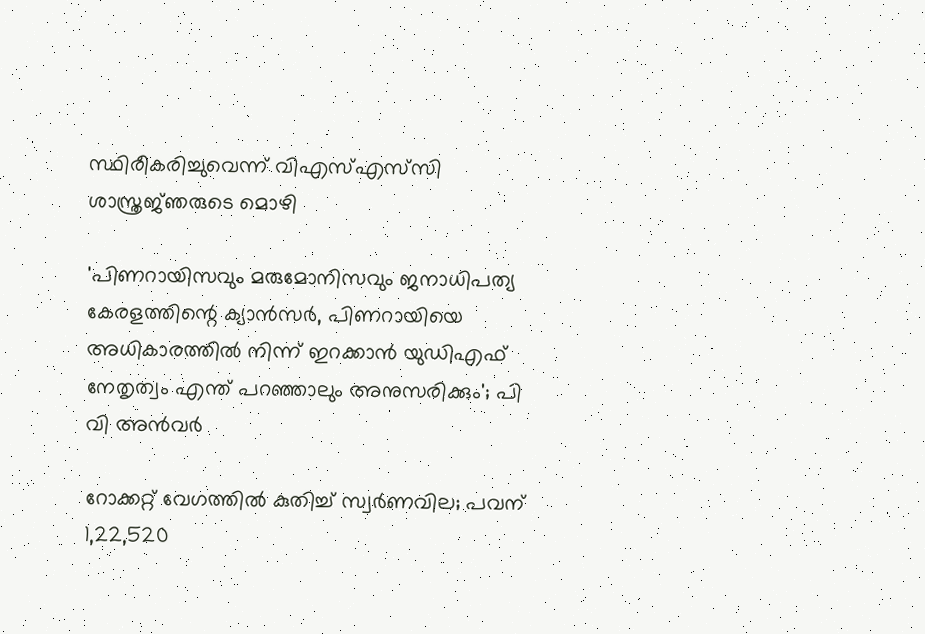സ്ഥിരീകരിച്ചുവെന്ന് വിഎസ്എസ്‍സി ശാസ്ത്രജ്‌ഞരുടെ മൊഴി

'പിണറായിസവും മരുമോനിസവും ജനാധിപത്യ കേരളത്തിന്റെ ക്യാൻസർ, പിണറായിയെ അധികാരത്തിൽ നിന്ന് ഇറക്കാൻ യുഡിഎഫ് നേതൃത്വം എന്ത്‌ പറഞ്ഞാലും അനുസരിക്കും'; പി വി അൻവർ

റോക്കറ്റ് വേഗത്തിൽ കുതിച്ച് സ്വർണവില; പവന് 1,22,520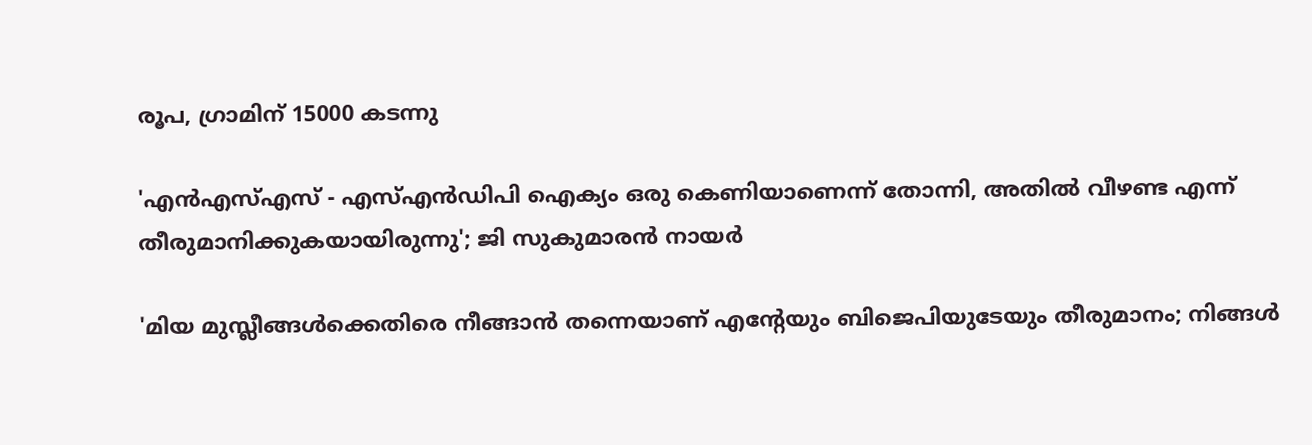രൂപ, ഗ്രാമിന് 15000 കടന്നു

'എന്‍എസ്എസ് - എസ്എന്‍ഡിപി ഐക്യം ഒരു കെണിയാണെന്ന് തോന്നി, അതിൽ വീഴണ്ട എന്ന് തീരുമാനിക്കുകയായിരുന്നു'; ജി സുകുമാരൻ നായർ

'മിയ മുസ്ലീങ്ങള്‍ക്കെതിരെ നീങ്ങാന്‍ തന്നെയാണ് എന്റേയും ബിജെപിയുടേയും തീരുമാനം; നിങ്ങള്‍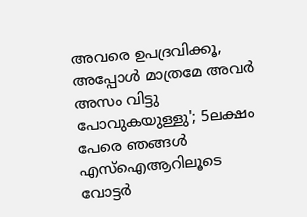അവരെ ഉപദ്രവിക്കൂ, അപ്പോള്‍ മാത്രമേ അവര്‍ അസം വിട്ടു പോവുകയുള്ളു'; 5ലക്ഷം പേരെ ഞങ്ങള്‍ എസ്‌ഐആറിലൂടെ വോട്ടര്‍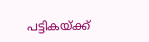പട്ടികയ്ക്ക്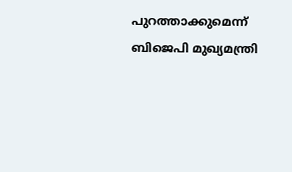പുറത്താക്കുമെന്ന് ബിജെപി മുഖ്യമന്ത്രി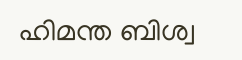ഹിമന്ത ബിശ്വ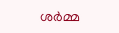ശര്‍മ്മ